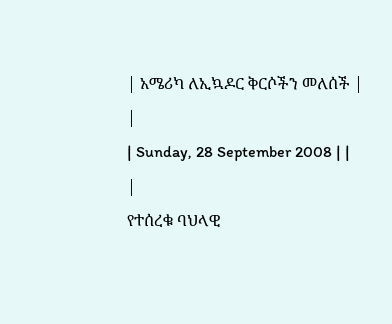| አሜሪካ ለኢኳዶር ቅርሶችን መለሰች |
|
| Sunday, 28 September 2008 | |
|
የተሰረቁ ባህላዊ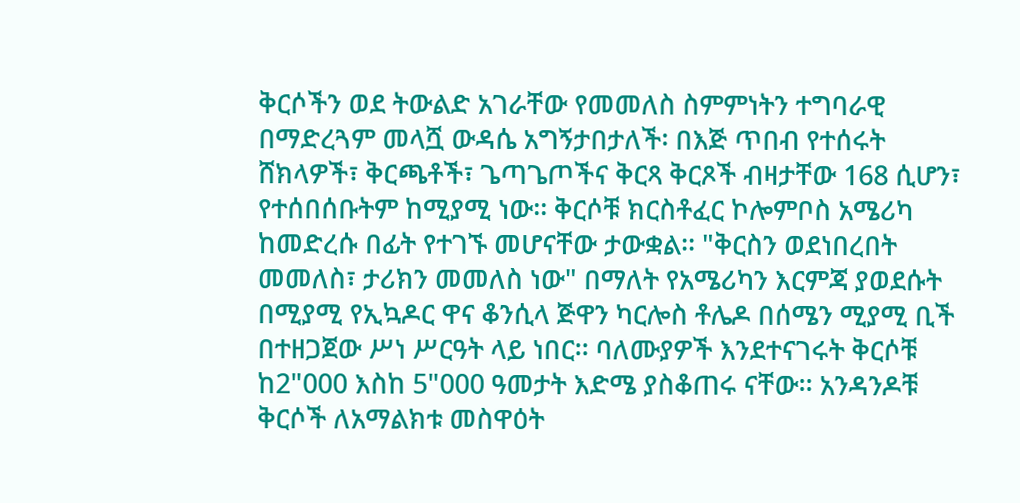ቅርሶችን ወደ ትውልድ አገራቸው የመመለስ ስምምነትን ተግባራዊ በማድረጓም መላሿ ውዳሴ አግኝታበታለች፡ በእጅ ጥበብ የተሰሩት ሸክላዎች፣ ቅርጫቶች፣ ጌጣጌጦችና ቅርጻ ቅርጾች ብዛታቸው 168 ሲሆን፣ የተሰበሰቡትም ከሚያሚ ነው፡፡ ቅርሶቹ ክርስቶፈር ኮሎምቦስ አሜሪካ ከመድረሱ በፊት የተገኙ መሆናቸው ታውቋል፡፡ "ቅርስን ወደነበረበት መመለስ፣ ታሪክን መመለስ ነው" በማለት የአሜሪካን እርምጃ ያወደሱት በሚያሚ የኢኳዶር ዋና ቆንሲላ ጅዋን ካርሎስ ቶሌዶ በሰሜን ሚያሚ ቢች በተዘጋጀው ሥነ ሥርዓት ላይ ነበር፡፡ ባለሙያዎች እንደተናገሩት ቅርሶቹ ከ2"000 እስከ 5"000 ዓመታት እድሜ ያስቆጠሩ ናቸው፡፡ አንዳንዶቹ ቅርሶች ለአማልክቱ መስዋዕት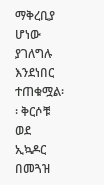ማቅረቢያ ሆነው ያገለግሉ እንደነበር ተጠቁሟል፡፡ ቅርሶቹ ወደ ኢኳዶር በመጓዝ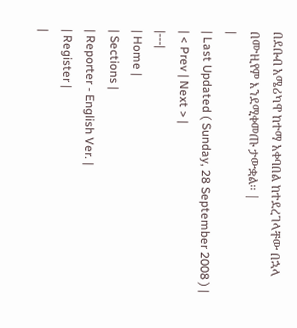በደቡብ አሜሪካዋ ከተማ አቀባበል ከተደረገላቸው በኋላ በሙዚየም እንደሚቀመጡ ታውቋል፡፡ |
|
| Last Updated ( Sunday, 28 September 2008 ) |
| < Prev | Next > |
|---|
| Home |
| Sections |
| Reporter - English Ver. |
| Register |
|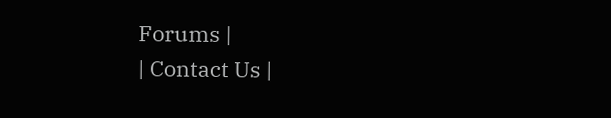Forums |
| Contact Us |